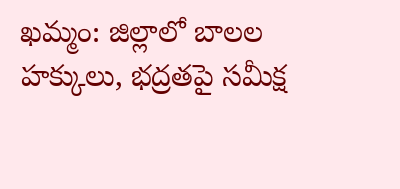ఖమ్మం: జిల్లాలో బాలల హక్కులు, భద్రతపై సమీక్ష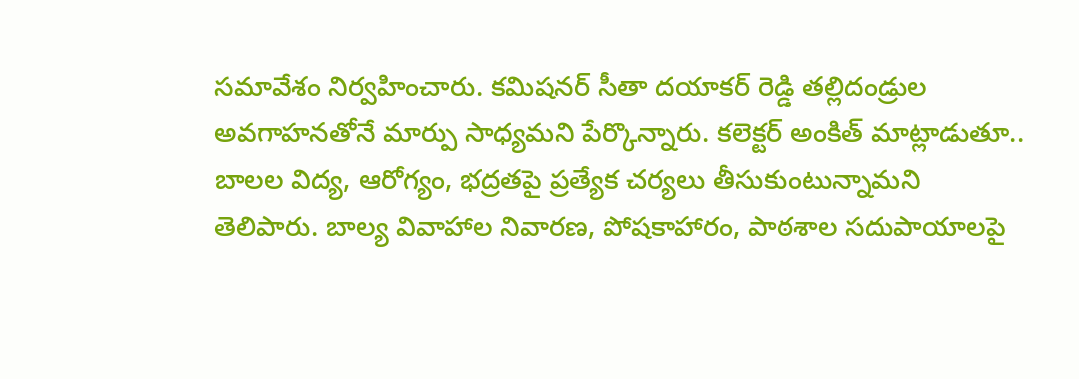సమావేశం నిర్వహించారు. కమిషనర్ సీతా దయాకర్ రెడ్డి తల్లిదండ్రుల అవగాహనతోనే మార్పు సాధ్యమని పేర్కొన్నారు. కలెక్టర్ అంకిత్ మాట్లాడుతూ.. బాలల విద్య, ఆరోగ్యం, భద్రతపై ప్రత్యేక చర్యలు తీసుకుంటున్నామని తెలిపారు. బాల్య వివాహాల నివారణ, పోషకాహారం, పాఠశాల సదుపాయాలపై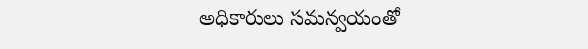అధికారులు సమన్వయంతో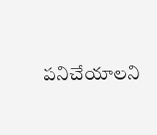పనిచేయాలని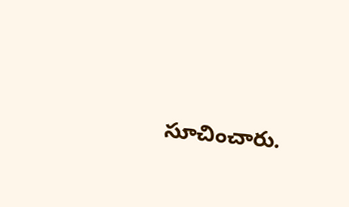సూచించారు.